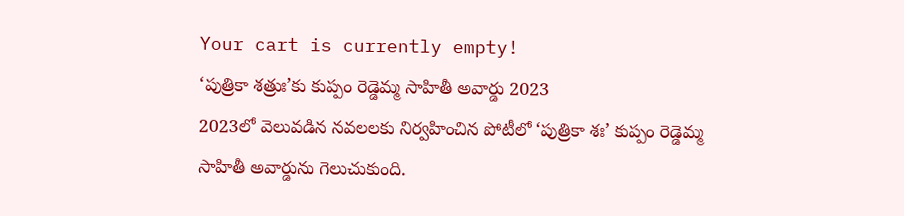Your cart is currently empty!
‘పుత్రికా శత్రుః’కు కుప్పం రెడ్డెమ్మ సాహితీ అవార్డు 2023
2023లో వెలువడిన నవలలకు నిర్వహించిన పోటీలో ‘పుత్రికా శః’ కుప్పం రెడ్డెమ్మ సాహితీ అవార్డును గెలుచుకుంది.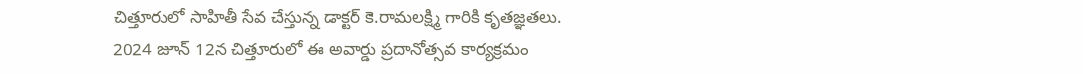చిత్తూరులో సాహితీ సేవ చేస్తున్న డాక్టర్ కె.రామలక్ష్మి గారికి కృతజ్ఞతలు.
2024 జూన్ 12న చిత్తూరులో ఈ అవార్డు ప్రదానోత్సవ కార్యక్రమం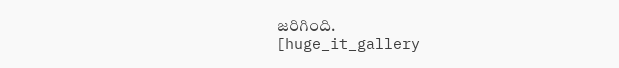జరిగింది.
[huge_it_gallery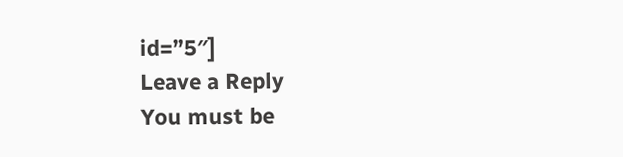id=”5″]
Leave a Reply
You must be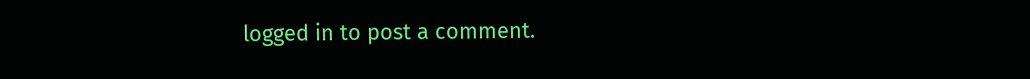logged in to post a comment.